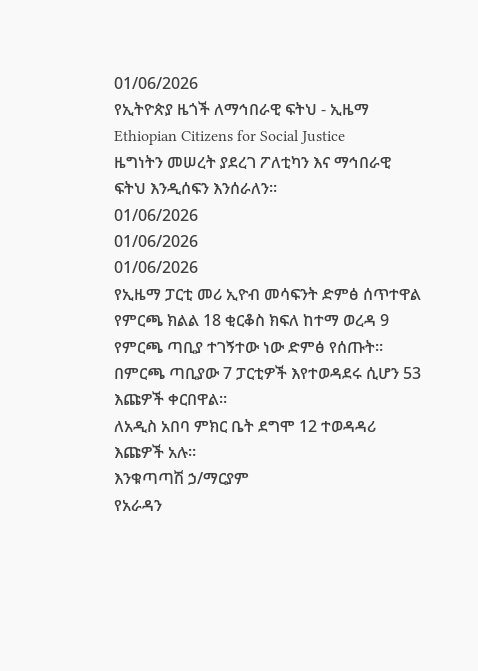01/06/2026
የኢትዮጵያ ዜጎች ለማኅበራዊ ፍትህ - ኢዜማ Ethiopian Citizens for Social Justice
ዜግነትን መሠረት ያደረገ ፖለቲካን እና ማኅበራዊ ፍትህ እንዲሰፍን እንሰራለን።
01/06/2026
01/06/2026
01/06/2026
የኢዜማ ፓርቲ መሪ ኢዮብ መሳፍንት ድምፅ ሰጥተዋል
የምርጫ ክልል 18 ቂርቆስ ክፍለ ከተማ ወረዳ 9 የምርጫ ጣቢያ ተገኝተው ነው ድምፅ የሰጡት።
በምርጫ ጣቢያው 7 ፓርቲዎች እየተወዳደሩ ሲሆን 53 እጩዎች ቀርበዋል።
ለአዲስ አበባ ምክር ቤት ደግሞ 12 ተወዳዳሪ እጩዎች አሉ።
እንቁጣጣሽ ኃ/ማርያም
የአራዳን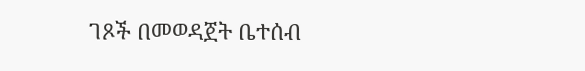ገጾች በመወዳጀት ቤተሰብ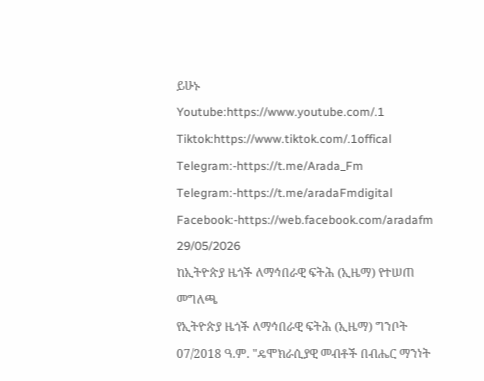ይሁኑ
Youtube:https://www.youtube.com/.1
Tiktok:https://www.tiktok.com/.1offical
Telegram:-https://t.me/Arada_Fm
Telegram:-https://t.me/aradaFmdigital
Facebook:-https://web.facebook.com/aradafm
29/05/2026
ከኢትዮጵያ ዜጎች ለማኅበራዊ ፍትሕ (ኢዜማ) የተሠጠ መግለጫ
የኢትዮጵያ ዜጎች ለማኅበራዊ ፍትሕ (ኢዜማ) ግንቦት 07/2018 ዓ.ም. "ዴሞክራሲያዊ መብቶች በብሔር ማንነት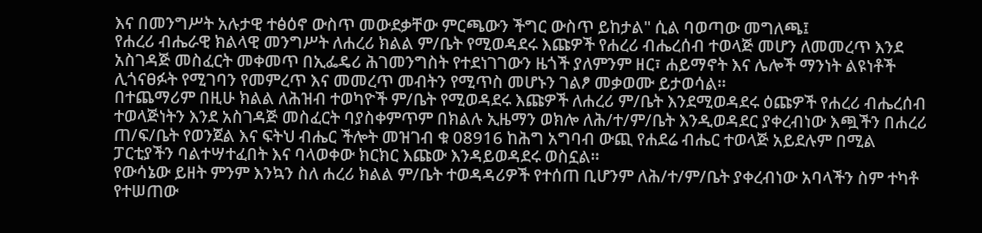እና በመንግሥት አሉታዊ ተፅዕኖ ውስጥ መውደቃቸው ምርጫውን ችግር ውስጥ ይከታል" ሲል ባወጣው መግለጫ፤
የሐረሪ ብሔራዊ ክልላዊ መንግሥት ለሐረሪ ክልል ም/ቤት የሚወዳደሩ እጩዎች የሐረሪ ብሔረሰብ ተወላጅ መሆን ለመመረጥ እንደ አስገዳጅ መስፈርት መቀመጥ በኢፌዴሪ ሕገመንግስት የተደነገገውን ዜጎች ያለምንም ዘር፣ ሐይማኖት እና ሌሎች ማንነት ልዩነቶች ሊጎናፀፉት የሚገባን የመምረጥ እና መመረጥ መብትን የሚጥስ መሆኑን ገልፆ መቃወሙ ይታወሳል።
በተጨማሪም በዚሁ ክልል ለሕዝብ ተወካዮች ም/ቤት የሚወዳደሩ እጩዎች ለሐረሪ ም/ቤት እንደሚወዳደሩ ዕጩዎች የሐረሪ ብሔረሰብ ተወላጅነትን እንደ አስገዳጅ መስፈርት ባያስቀምጥም በክልሉ ኢዜማን ወክሎ ለሕ/ተ/ም/ቤት እንዲወዳደር ያቀረብነው እጯችን በሐረሪ ጠ/ፍ/ቤት የወንጀል እና ፍትህ ብሔር ችሎት መዝገብ ቁ 08916 ከሕግ አግባብ ውጪ የሐደሬ ብሔር ተወላጅ አይደሉም በሚል ፓርቲያችን ባልተሣተፈበት እና ባላወቀው ክርክር እጩው እንዳይወዳደሩ ወስኗል።
የውሳኔው ይዘት ምንም እንኳን ስለ ሐረሪ ክልል ም/ቤት ተወዳዳሪዎች የተሰጠ ቢሆንም ለሕ/ተ/ም/ቤት ያቀረብነው አባላችን ስም ተካቶ የተሠጠው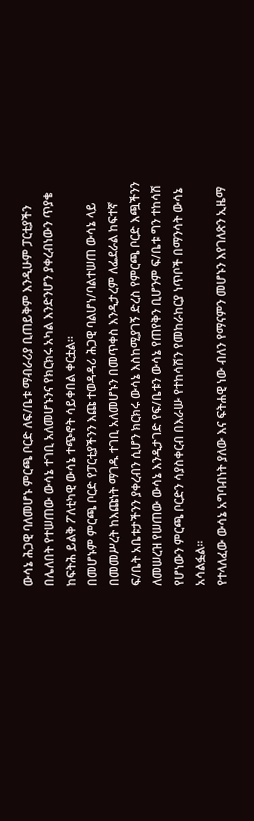ውሳኔ ሕጋዊ ባለመሆኑ ምርጫ ቦርድ ለፍ/ቤቱ ማብራሪያ ቢጠይቅም እንዲሁም ፓርቲያችን በሌለበት የተሠጠው ውሳኔ ተገቢ አለመሆኑንና የክርክሩ አካል እንድንሆን ያቀረብነውን ጥያቄ ከፍትሕ ይልቅ ፖለቲካዊ ውሳኔ ተጭኖት ሳይቀበል ቀርቷል።
በመሆኑም ምርጫ ቦርድ የፓርቲያችንን እጩ ተወዳዳሪ ሕጋዊ ባልሆነ/ባልተሠጠ ውሳኔ ላይ በመመሥረት ከእጩነት ማገዱ ተገቢ አለመሆኑን በመጥቀስ እንዲታረም ለፌደራል ከፍተኛ ፍ/ቤት አቤቱታችንን ያቀረብን ሲሆን ክርክሩ ውሳኔ እስከሚያገኝ ድረስ የምርጫ ቦርድ እጯችንን ለመሠረዝ የሠጠው ውሳኔ እንዲታገድ የፍ/ቤቱን ውሳኔ የጠየቅን ቢሆንም ፍ/ቤቱ ግን ተከሳሽ የሆነውን ምርጫ ቦርድን ሳያስቀርብ በእራሡ የተከሳሽን የመከራከርያ ነጥቦች በማንሳት ውሳኔ አሳልፏል።
የተላለፈው ውሳኔ አግባብነት ያለው እና ፍትሐዊ ነው ብለን የማናምን መሆኑን እየገለጽን ኢዜማ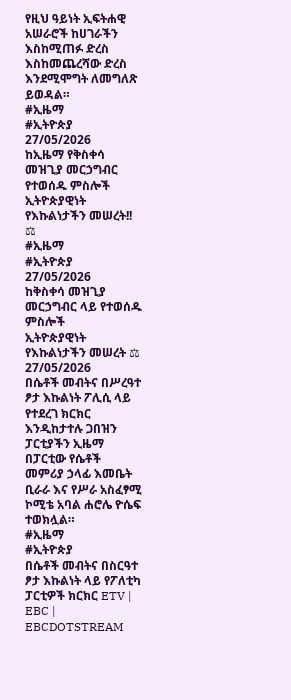የዚህ ዓይነት ኢፍትሐዊ አሠራሮች ከሀገራችን እስከሚጠፉ ድረስ እስከመጨረሻው ድረስ እንደሚሞግት ለመግለጽ ይወዳል።
#ኢዜማ
#ኢትዮጵያ
27/05/2026
ከኢዜማ የቅስቀሳ መዝጊያ መርኃግብር የተወሰዱ ምስሎች
ኢትዮጵያዊነት የእኩልነታችን መሠረት!! ⚖
#ኢዜማ
#ኢትዮጵያ
27/05/2026
ከቅስቀሳ መዝጊያ መርኃግብር ላይ የተወሰዱ ምስሎች
ኢትዮጵያዊነት የእኩልነታችን መሠረት ⚖
27/05/2026
በሴቶች መብትና በሥረዓተ ፆታ እኩልነት ፖሊሲ ላይ የተደረገ ክርክር እንዲከታተሉ ጋበዝን ፓርቲያችን ኢዜማ በፓርቲው የሴቶች መምሪያ ኃላፊ እመቤት ቢራራ እና የሥራ አስፈፃሚ ኮሚቴ አባል ሐሮሌ ዮሴፍ ተወክሏል።
#ኢዜማ
#ኢትዮጵያ
በሴቶች መብትና በስርዓተ ፆታ እኩልነት ላይ የፖለቲካ ፓርቲዎች ክርክር ETV | EBC | EBCDOTSTREAM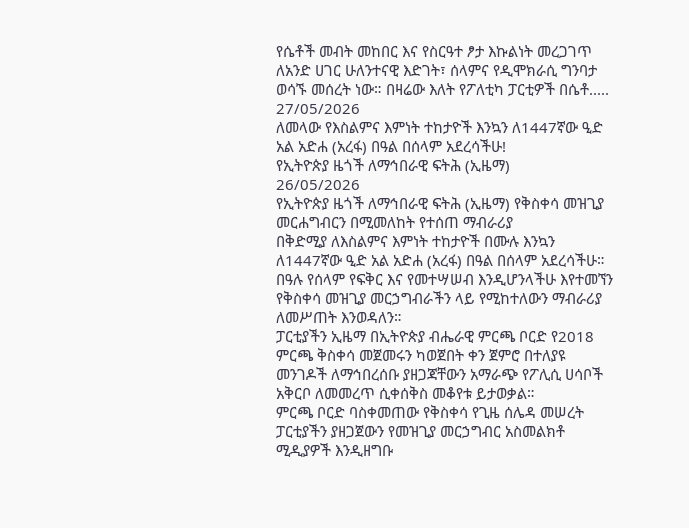የሴቶች መብት መከበር እና የስርዓተ ፆታ እኩልነት መረጋገጥ ለአንድ ሀገር ሁለንተናዊ እድገት፣ ሰላምና የዲሞክራሲ ግንባታ ወሳኙ መሰረት ነው። በዛሬው እለት የፖለቲካ ፓርቲዎች በሴቶ.....
27/05/2026
ለመላው የእስልምና እምነት ተከታዮች እንኳን ለ1447ኛው ዒድ አል አድሐ (አረፋ) በዓል በሰላም አደረሳችሁ!
የኢትዮጵያ ዜጎች ለማኅበራዊ ፍትሕ (ኢዜማ)
26/05/2026
የኢትዮጵያ ዜጎች ለማኅበራዊ ፍትሕ (ኢዜማ) የቅስቀሳ መዝጊያ መርሐግብርን በሚመለከት የተሰጠ ማብራሪያ
በቅድሚያ ለእስልምና እምነት ተከታዮች በሙሉ እንኳን ለ1447ኛው ዒድ አል አድሐ (አረፋ) በዓል በሰላም አደረሳችሁ። በዓሉ የሰላም የፍቅር እና የመተሣሠብ እንዲሆንላችሁ እየተመኘን የቅስቀሳ መዝጊያ መርኃግብራችን ላይ የሚከተለውን ማብራሪያ ለመሥጠት እንወዳለን።
ፓርቲያችን ኢዜማ በኢትዮጵያ ብሔራዊ ምርጫ ቦርድ የ2018 ምርጫ ቅስቀሳ መጀመሩን ካወጀበት ቀን ጀምሮ በተለያዩ መንገዶች ለማኅበረሰቡ ያዘጋጃቸውን አማራጭ የፖሊሲ ሀሳቦች አቅርቦ ለመመረጥ ሲቀሰቅስ መቆየቱ ይታወቃል።
ምርጫ ቦርድ ባስቀመጠው የቅስቀሳ የጊዜ ሰሌዳ መሠረት ፓርቲያችን ያዘጋጀውን የመዝጊያ መርኃግብር አስመልክቶ ሚዲያዎች እንዲዘግቡ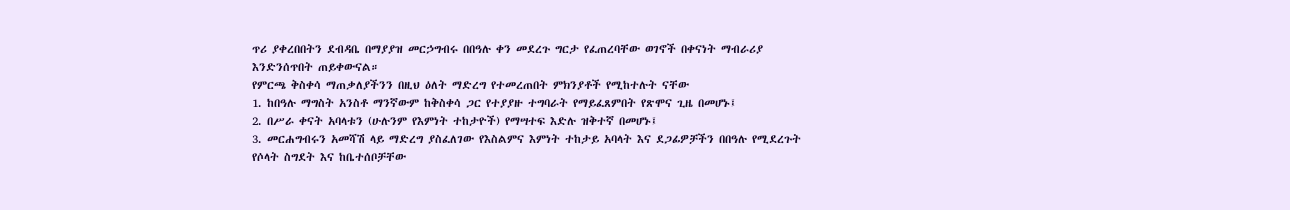ጥሪ ያቀረበበትን ደብዳቤ በማያያዝ መርኃግብሩ በበዓሉ ቀን መደረጉ ግርታ የፈጠረባቸው ወገኖች በቀናነት ማብራሪያ እንድንሰጥበት ጠይቀውናል።
የምርጫ ቅስቀሳ ማጠቃለያችንን በዚህ ዕለት ማድረግ የተመረጠበት ምክንያቶች የሚከተሉት ናቸው
1. ከበዓሉ ማግስት አንስቶ ማንኛውም ከቅስቀሳ ጋር የተያያዙ ተግባራት የማይፈጸምበት የጽሞና ጊዜ በመሆኑ፤
2. በሥራ ቀናት አባላቱን (ሁሉንም የእምነት ተከታዮች) የማሣተፍ እድሉ ዝቅተኛ በመሆኑ፤
3. መርሐግብሩን አመሻሽ ላይ ማድረግ ያስፈለገው የእስልምና እምነት ተከታይ አባላት እና ደጋፊዎቻችን በበዓሉ የሚደረጉት የሶላት ስግደት እና ከቤተሰቦቻቸው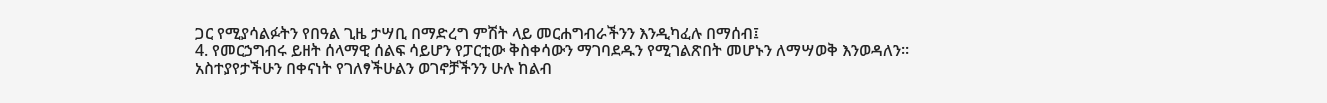ጋር የሚያሳልፉትን የበዓል ጊዜ ታሣቢ በማድረግ ምሽት ላይ መርሐግብራችንን እንዲካፈሉ በማሰብ፤
4. የመርኃግብሩ ይዘት ሰላማዊ ሰልፍ ሳይሆን የፓርቲው ቅስቀሳውን ማገባደዱን የሚገልጽበት መሆኑን ለማሣወቅ እንወዳለን።
አስተያየታችሁን በቀናነት የገለፃችሁልን ወገኖቻችንን ሁሉ ከልብ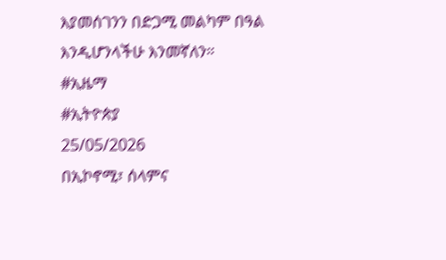እያመሰገንን በድጋሚ መልካም በዓል እንዲሆንላችሁ እንመኛለን።
#ኢዜማ
#ኢትዮጵያ
25/05/2026
በኢኮኖሚ፣ ሰላምና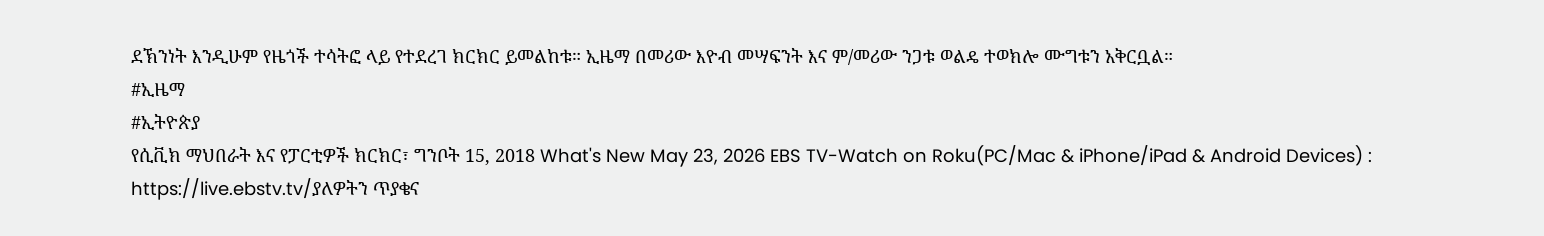ደኽንነት እንዲሁም የዜጎች ተሳትፎ ላይ የተደረገ ክርክር ይመልከቱ። ኢዜማ በመሪው እዮብ መሣፍንት እና ም/መሪው ንጋቱ ወልዴ ተወክሎ ሙግቱን አቅርቧል።
#ኢዜማ
#ኢትዮጵያ
የሲቪክ ማህበራት እና የፓርቲዎች ክርክር፣ ግንቦት 15, 2018 What's New May 23, 2026 EBS TV-Watch on Roku(PC/Mac & iPhone/iPad & Android Devices) : https://live.ebstv.tv/ያለዎትን ጥያቄና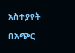አስተያየት በአጭር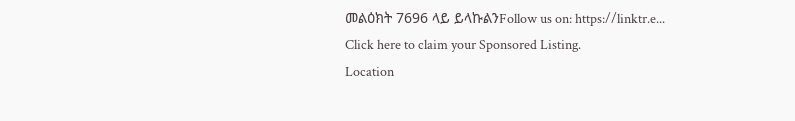መልዕክት 7696 ላይ ይላኩልንFollow us on: https://linktr.e...
Click here to claim your Sponsored Listing.
Location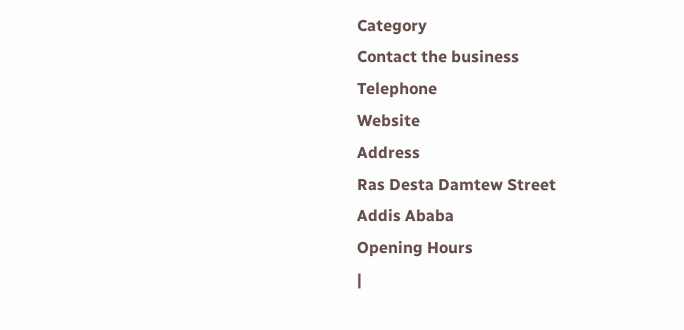Category
Contact the business
Telephone
Website
Address
Ras Desta Damtew Street
Addis Ababa
Opening Hours
|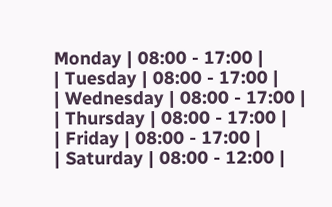Monday | 08:00 - 17:00 |
| Tuesday | 08:00 - 17:00 |
| Wednesday | 08:00 - 17:00 |
| Thursday | 08:00 - 17:00 |
| Friday | 08:00 - 17:00 |
| Saturday | 08:00 - 12:00 |